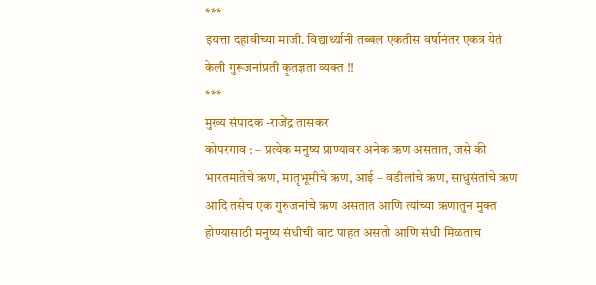***
इयत्ता दहावीच्या माजी. विद्यार्थ्यानी तब्बल एकतीस वर्षानंतर एकत्र येतं केली गुरूजनांप्रती कृतज्ञता व्यक्त !!
***
मुख्य संपादक -राजेंद्र तासकर
कोपरगाव : – प्रत्येक मनुष्य प्राण्यावर अनेक ऋण असतात, जसे की भारतमातेचे ऋण, मातृभूमीचे ऋण, आई – वडीलांचे ऋण, साधुसंतांचे ऋण आदि तसेच एक गुरुजनांचे ऋण असतात आणि त्यांच्या ऋणातुन मुक्त होण्यासाठी मनुष्य संधीची वाट पाहत असतो आणि संधी मिळताच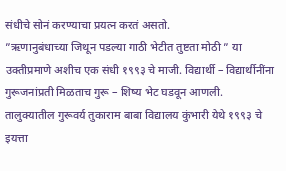संधीचे सोनं करण्याचा प्रयत्न करतं असतो.
”ऋणानुबंधाच्या जिथून पडल्या गाठी भेटीत तुष्टता मोठी ” या उक्तीप्रमाणे अशीच एक संधी १९९३ चे माजी. विद्यार्थी – विद्यार्थीनींना गुरूजनांप्रती मिळताच गुरू – शिष्य भेट घडवून आणली.
तालुक्यातील गुरूवर्य तुकाराम बाबा विद्यालय कुंभारी येथे १९९३ चे इयत्ता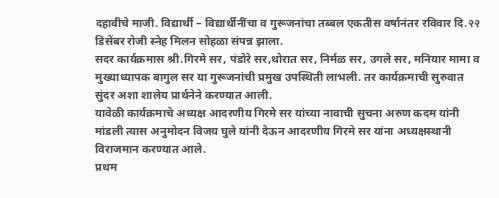दहावीचे माजी. विद्यार्थी – विद्यार्थीनींचा व गुरूजनांचा तब्बल एकतीस वर्षानंतर रविवार दि.२२ डिसेंबर रोजी स्नेह मिलन सोहळा संपन्न झाला.
सदर कार्यक्रमास श्री.गिरमे सर, पंडोरे सर,थोरात सर, निर्मळ सर, उगले सर, मनियार मामा व मुख्याध्यापक बागुल सर या गुरूजनांची प्रमुख उपस्थिती लाभली. तर कार्यक्रमाची सुरुवात सुंदर अशा शालेय प्रार्थनेने करण्यात आली.
यावेळी कार्यक्रमाचे अध्यक्ष आदरणीय गिरमे सर यांच्या नावाची सुचना अरुण कदम यांनी मांडली त्यास अनुमोदन विजय घुले यांनी देऊन आदरणीय गिरमे सर यांना अध्यक्षस्थानी विराजमान करण्यात आले.
प्रथम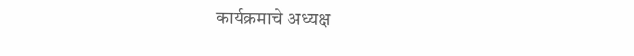कार्यक्रमाचे अध्यक्ष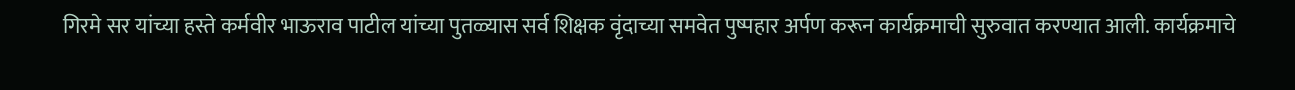गिरमे सर यांच्या हस्ते कर्मवीर भाऊराव पाटील यांच्या पुतळ्यास सर्व शिक्षक वृंदाच्या समवेत पुष्पहार अर्पण करून कार्यक्रमाची सुरुवात करण्यात आली. कार्यक्रमाचे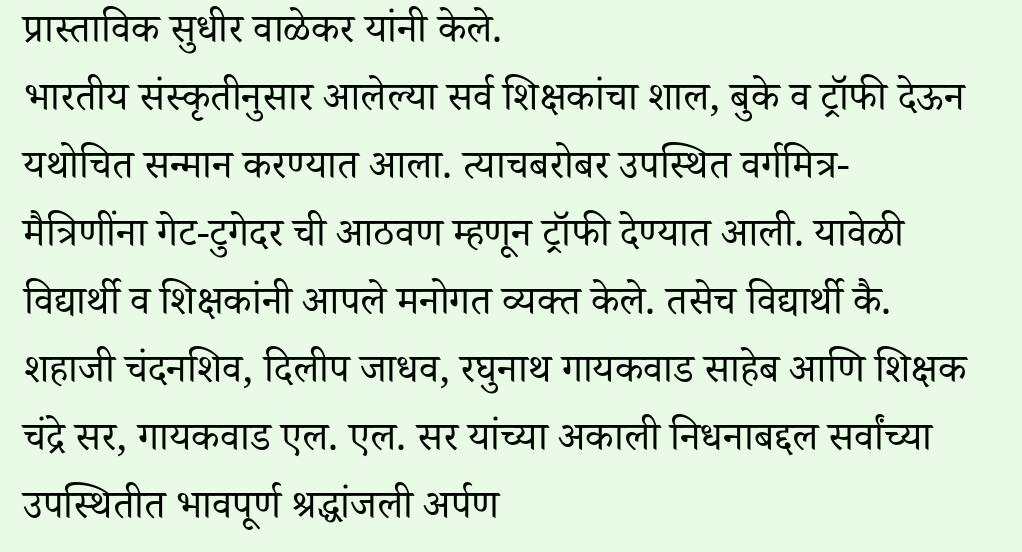प्रास्ताविक सुधीर वाळेकर यांनी केले.
भारतीय संस्कृतीनुसार आलेल्या सर्व शिक्षकांचा शाल, बुके व ट्रॉफी देऊन यथोचित सन्मान करण्यात आला. त्याचबरोबर उपस्थित वर्गमित्र- मैत्रिणींना गेट-टुगेदर ची आठवण म्हणून ट्रॉफी देण्यात आली. यावेळी विद्यार्थी व शिक्षकांनी आपले मनोगत व्यक्त केले. तसेच विद्यार्थी कै. शहाजी चंदनशिव, दिलीप जाधव, रघुनाथ गायकवाड साहेब आणि शिक्षक चंद्रे सर, गायकवाड एल. एल. सर यांच्या अकाली निधनाबद्दल सर्वांच्या उपस्थितीत भावपूर्ण श्रद्धांजली अर्पण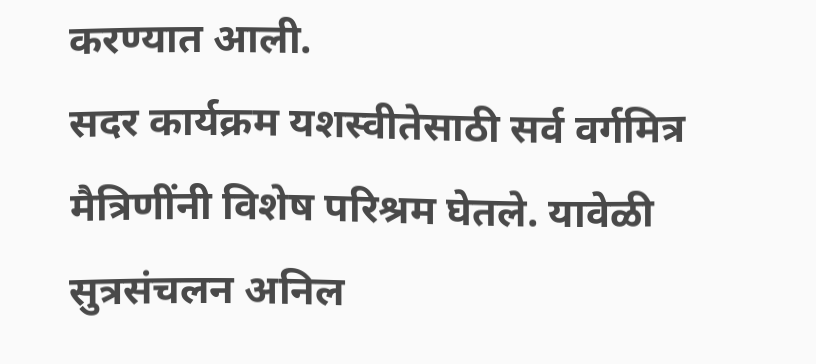करण्यात आली.
सदर कार्यक्रम यशस्वीतेसाठी सर्व वर्गमित्र मैत्रिणींनी विशेष परिश्रम घेतले. यावेळी सुत्रसंचलन अनिल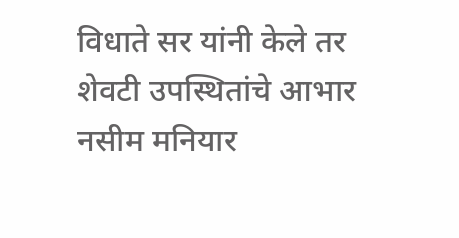विधाते सर यांनी केले तर शेवटी उपस्थितांचे आभार नसीम मनियार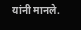यांनी मानले.